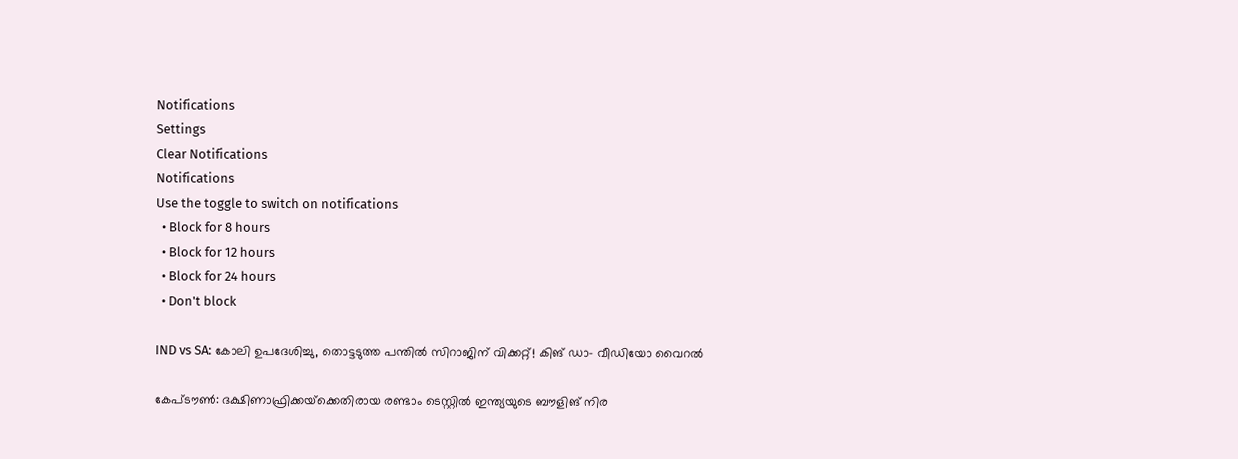Notifications
Settings
Clear Notifications
Notifications
Use the toggle to switch on notifications
  • Block for 8 hours
  • Block for 12 hours
  • Block for 24 hours
  • Don't block

IND vs SA: കോലി ഉപദേശിച്ചു, തൊട്ടടുത്ത പന്തില്‍ സിറാജിന് വിക്കറ്റ്! കിങ് ഡാ- വീഡിയോ വൈറല്‍

കേപ്ടൗണ്‍: ദക്ഷിണാഫ്രിക്കയ്‌ക്കെതിരായ രണ്ടാം ടെസ്റ്റില്‍ ഇന്ത്യയുടെ ബൗളിങ് നിര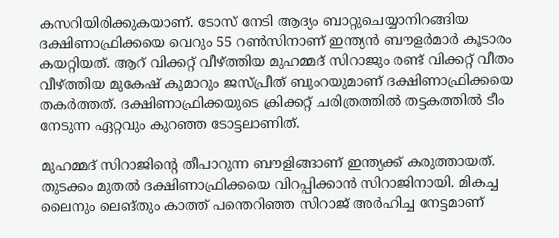കസറിയിരിക്കുകയാണ്. ടോസ് നേടി ആദ്യം ബാറ്റുചെയ്യാനിറങ്ങിയ ദക്ഷിണാഫ്രിക്കയെ വെറും 55 റണ്‍സിനാണ് ഇന്ത്യന്‍ ബൗളര്‍മാര്‍ കൂടാരം കയറ്റിയത്. ആറ് വിക്കറ്റ് വീഴ്ത്തിയ മുഹമ്മദ് സിറാജും രണ്ട് വിക്കറ്റ് വീതം വീഴ്ത്തിയ മുകേഷ് കുമാറും ജസ്പ്രീത് ബുംറയുമാണ് ദക്ഷിണാഫ്രിക്കയെ തകര്‍ത്തത്. ദക്ഷിണാഫ്രിക്കയുടെ ക്രിക്കറ്റ് ചരിത്രത്തില്‍ തട്ടകത്തില്‍ ടീം നേടുന്ന ഏറ്റവും കുറഞ്ഞ ടോട്ടലാണിത്.

മുഹമ്മദ് സിറാജിന്റെ തീപാറുന്ന ബൗളിങ്ങാണ് ഇന്ത്യക്ക് കരുത്തായത്. തുടക്കം മുതല്‍ ദക്ഷിണാഫ്രിക്കയെ വിറപ്പിക്കാന്‍ സിറാജിനായി. മികച്ച ലൈനും ലെങ്തും കാത്ത് പന്തെറിഞ്ഞ സിറാജ് അര്‍ഹിച്ച നേട്ടമാണ്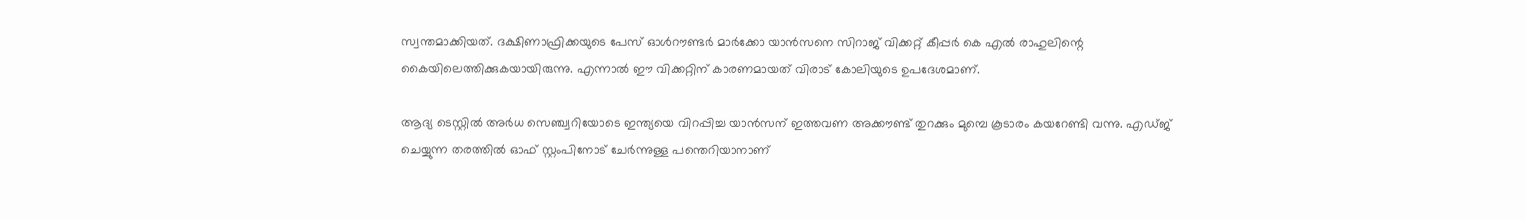സ്വന്തമാക്കിയത്. ദക്ഷിണാഫ്രിക്കയുടെ പേസ് ഓള്‍റൗണ്ടര്‍ മാര്‍ക്കോ യാന്‍സനെ സിറാജ് വിക്കറ്റ് കീപ്പര്‍ കെ എല്‍ രാഹുലിന്റെ കൈയിലെത്തിക്കുകയായിരുന്നു. എന്നാല്‍ ഈ വിക്കറ്റിന് കാരണമായത് വിരാട് കോലിയുടെ ഉപദേശമാണ്.

ആദ്യ ടെസ്റ്റില്‍ അര്‍ധ സെഞ്ച്വറിയോടെ ഇന്ത്യയെ വിറപ്പിച്ച യാന്‍സന് ഇത്തവണ അക്കൗണ്ട് തുറക്കും മുമ്പെ കൂടാരം കയറേണ്ടി വന്നു. എഡ്ജ് ചെയ്യുന്ന തരത്തില്‍ ഓഫ് സ്റ്റംപിനോട് ചേര്‍ന്നുള്ള പന്തെറിയാനാണ്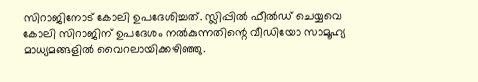സിറാജിനോട് കോലി ഉപദേശിച്ചത്. സ്ലിപ്പില്‍ ഫീല്‍ഡ് ചെയ്യവെ കോലി സിറാജിന് ഉപദേശം നല്‍കുന്നതിന്റെ വീഡിയോ സാമൂഹ്യ മാധ്യമങ്ങളില്‍ വൈറലായിക്കഴിഞ്ഞു.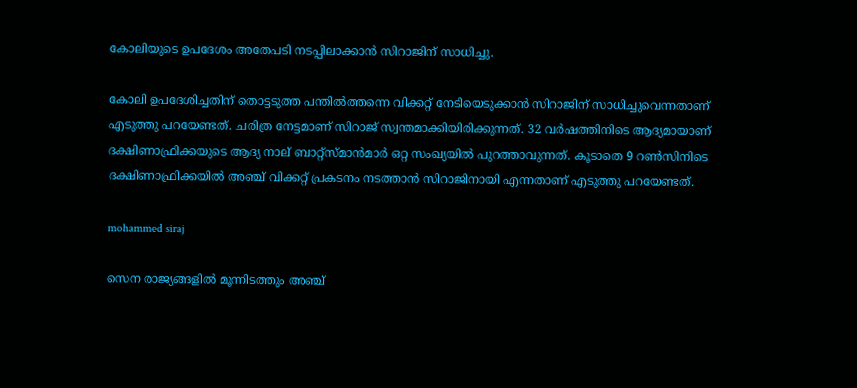കോലിയുടെ ഉപദേശം അതേപടി നടപ്പിലാക്കാന്‍ സിറാജിന് സാധിച്ചു.

കോലി ഉപദേശിച്ചതിന് തൊട്ടടുത്ത പന്തില്‍ത്തന്നെ വിക്കറ്റ് നേടിയെടുക്കാന്‍ സിറാജിന് സാധിച്ചുവെന്നതാണ് എടുത്തു പറയേണ്ടത്. ചരിത്ര നേട്ടമാണ് സിറാജ് സ്വന്തമാക്കിയിരിക്കുന്നത്. 32 വര്‍ഷത്തിനിടെ ആദ്യമായാണ് ദക്ഷിണാഫ്രിക്കയുടെ ആദ്യ നാല് ബാറ്റ്‌സ്മാന്‍മാര്‍ ഒറ്റ സംഖ്യയില്‍ പുറത്താവുന്നത്. കൂടാതെ 9 റണ്‍സിനിടെ ദക്ഷിണാഫ്രിക്കയില്‍ അഞ്ച് വിക്കറ്റ് പ്രകടനം നടത്താന്‍ സിറാജിനായി എന്നതാണ് എടുത്തു പറയേണ്ടത്.

mohammed siraj

സെന രാജ്യങ്ങളില്‍ മൂന്നിടത്തും അഞ്ച്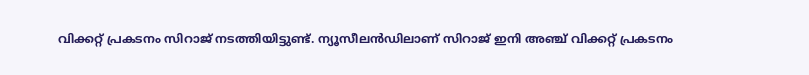വിക്കറ്റ് പ്രകടനം സിറാജ് നടത്തിയിട്ടുണ്ട്. ന്യൂസീലന്‍ഡിലാണ് സിറാജ് ഇനി അഞ്ച് വിക്കറ്റ് പ്രകടനം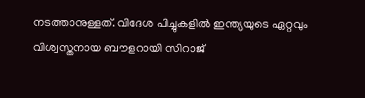നടത്താനുള്ളത്. വിദേശ പിച്ചുകളില്‍ ഇന്ത്യയുടെ ഏറ്റവും വിശ്വസ്തനായ ബൗളറായി സിറാജ്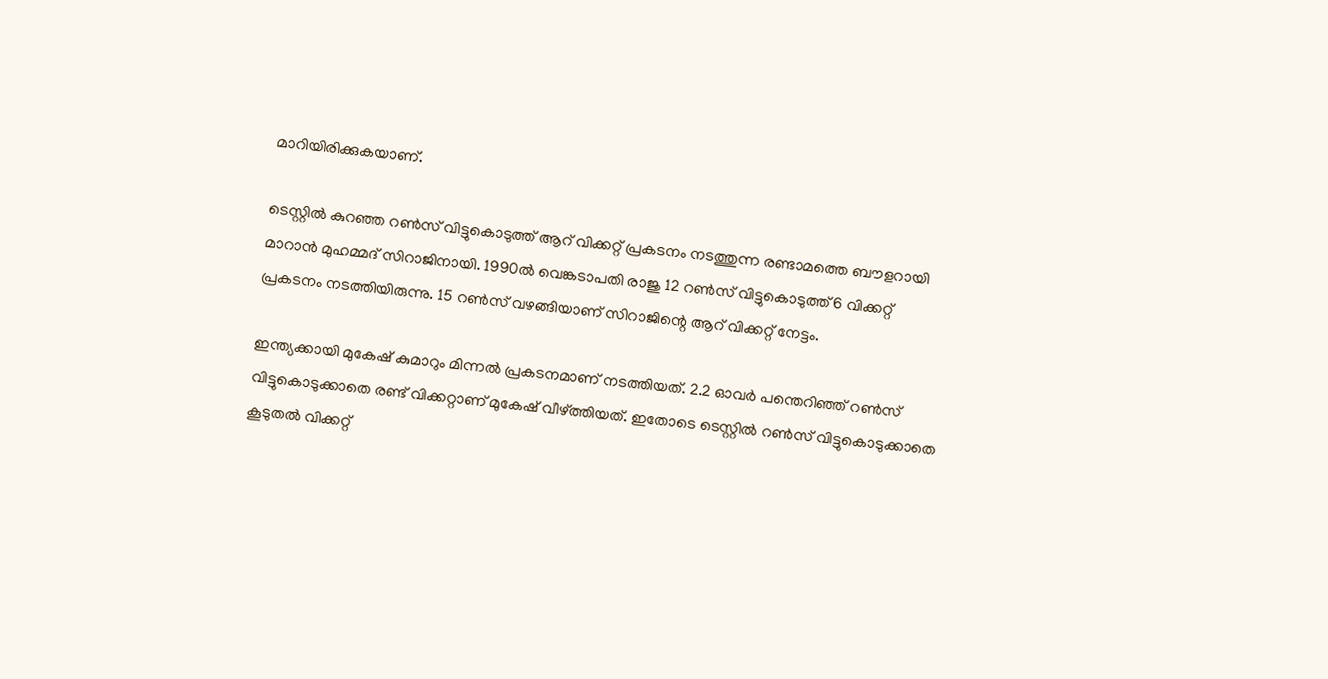മാറിയിരിക്കുകയാണ്.

ടെസ്റ്റില്‍ കുറഞ്ഞ റണ്‍സ് വിട്ടുകൊടുത്ത് ആറ് വിക്കറ്റ് പ്രകടനം നടത്തുന്ന രണ്ടാമത്തെ ബൗളറായി മാറാന്‍ മുഹമ്മദ് സിറാജിനായി. 1990ല്‍ വെങ്കടാപതി രാജു 12 റണ്‍സ് വിട്ടുകൊടുത്ത് 6 വിക്കറ്റ് പ്രകടനം നടത്തിയിരുന്നു. 15 റണ്‍സ് വഴങ്ങിയാണ് സിറാജിന്റെ ആറ് വിക്കറ്റ് നേട്ടം.

ഇന്ത്യക്കായി മുകേഷ് കുമാറും മിന്നല്‍ പ്രകടനമാണ് നടത്തിയത്. 2.2 ഓവര്‍ പന്തെറിഞ്ഞ് റണ്‍സ് വിട്ടുകൊടുക്കാതെ രണ്ട് വിക്കറ്റാണ് മുകേഷ് വീഴ്ത്തിയത്. ഇതോടെ ടെസ്റ്റില്‍ റണ്‍സ് വിട്ടുകൊടുക്കാതെ കൂടുതല്‍ വിക്കറ്റ്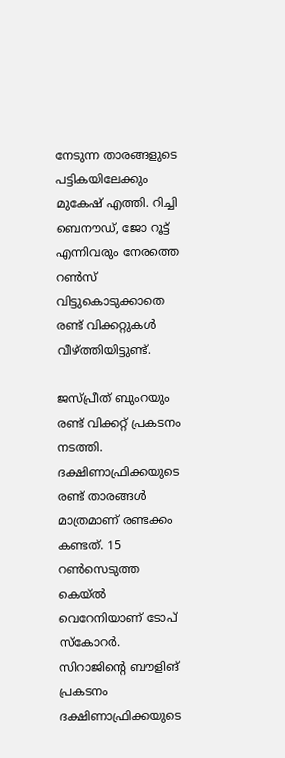നേടുന്ന താരങ്ങളുടെ പട്ടികയിലേക്കും മുകേഷ് എത്തി. റിച്ചി ബെനൗഡ്, ജോ റൂട്ട് എന്നിവരും നേരത്തെ റണ്‍സ് വിട്ടുകൊടുക്കാതെ രണ്ട് വിക്കറ്റുകള്‍ വീഴ്ത്തിയിട്ടുണ്ട്.

ജസ്പ്രീത് ബുംറയും രണ്ട് വിക്കറ്റ് പ്രകടനം നടത്തി. ദക്ഷിണാഫ്രിക്കയുടെ രണ്ട് താരങ്ങള്‍ മാത്രമാണ് രണ്ടക്കം കണ്ടത്. 15 റണ്‍സെടുത്ത കെയ്ല്‍ വെറേനിയാണ് ടോപ് സ്‌കോറര്‍. സിറാജിന്റെ ബൗളിങ് പ്രകടനം ദക്ഷിണാഫ്രിക്കയുടെ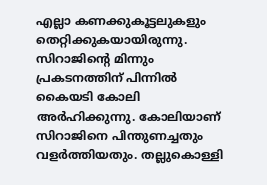എല്ലാ കണക്കുകൂട്ടലുകളും തെറ്റിക്കുകയായിരുന്നു. സിറാജിന്റെ മിന്നും പ്രകടനത്തിന് പിന്നില്‍ കൈയടി കോലി അര്‍ഹിക്കുന്നു. കോലിയാണ് സിറാജിനെ പിന്തുണച്ചതും വളര്‍ത്തിയതും. തല്ലുകൊള്ളി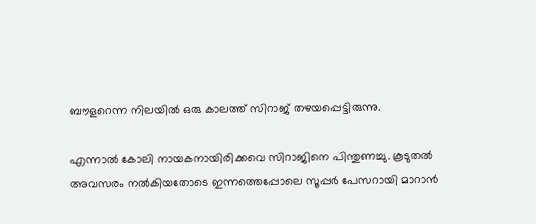ബൗളറെന്ന നിലയില്‍ ഒരു കാലത്ത് സിറാജ് തഴയപ്പെട്ടിരുന്നു.

എന്നാല്‍ കോലി നായകനായിരിക്കവെ സിറാജിനെ പിന്തുണച്ചു. കൂടുതല്‍ അവസരം നല്‍കിയതോടെ ഇന്നത്തെപ്പോലെ സൂപ്പര്‍ പേസറായി മാറാന്‍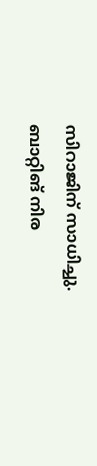സിറാജിന് സാധിച്ചു. ബാറ്റിങ് നിര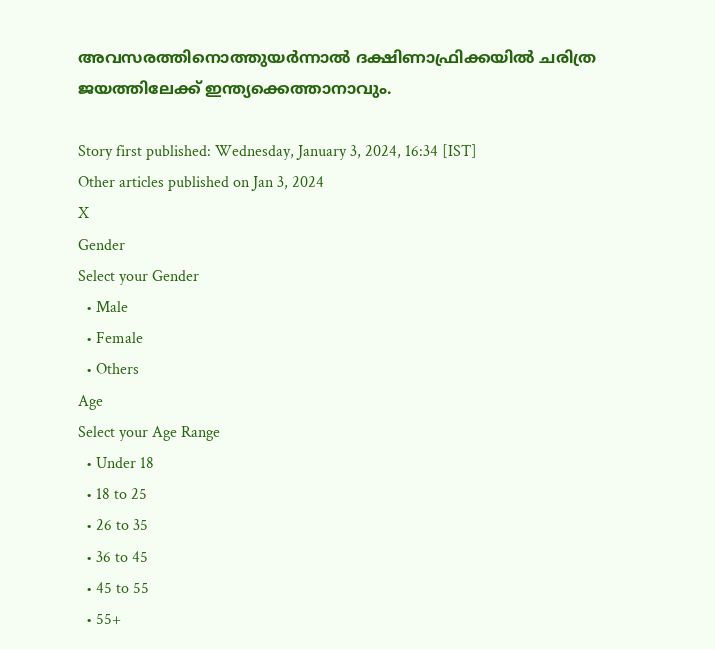അവസരത്തിനൊത്തുയര്‍ന്നാല്‍ ദക്ഷിണാഫ്രിക്കയില്‍ ചരിത്ര ജയത്തിലേക്ക് ഇന്ത്യക്കെത്താനാവും.

Story first published: Wednesday, January 3, 2024, 16:34 [IST]
Other articles published on Jan 3, 2024
X
Gender
Select your Gender
  • Male
  • Female
  • Others
Age
Select your Age Range
  • Under 18
  • 18 to 25
  • 26 to 35
  • 36 to 45
  • 45 to 55
  • 55+